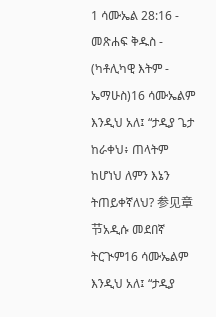1 ሳሙኤል 28:16 - መጽሐፍ ቅዱስ - (ካቶሊካዊ እትም - ኤማሁስ)16 ሳሙኤልም እንዲህ አለ፤ “ታዲያ ጌታ ከራቀህ፥ ጠላትም ከሆነህ ለምን እኔን ትጠይቀኛለህ? 参见章节አዲሱ መደበኛ ትርጒም16 ሳሙኤልም እንዲህ አለ፤ “ታዲያ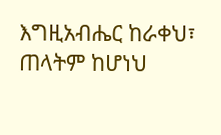እግዚአብሔር ከራቀህ፣ ጠላትም ከሆነህ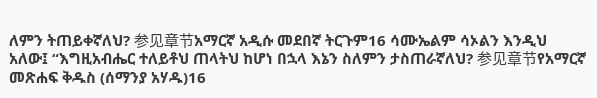ለምን ትጠይቀኛለህ? 参见章节አማርኛ አዲሱ መደበኛ ትርጉም16 ሳሙኤልም ሳኦልን እንዲህ አለው፤ “እግዚአብሔር ተለይቶህ ጠላትህ ከሆነ በኋላ እኔን ስለምን ታስጠራኛለህ? 参见章节የአማርኛ መጽሐፍ ቅዱስ (ሰማንያ አሃዱ)16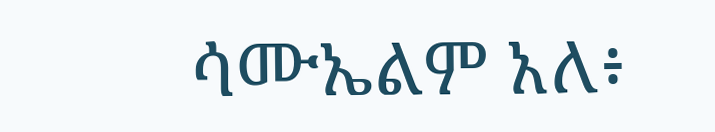ሳሙኤልም አለ፥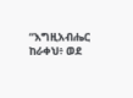“እግዚአብሔር ከራቀህ፥ ወደ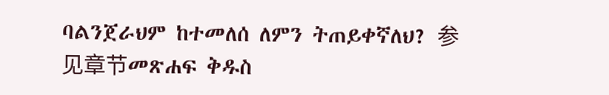ባልንጀራህም ከተመለሰ ለምን ትጠይቀኛለህ? 参见章节መጽሐፍ ቅዱስ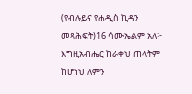(የብሉይና የሐዲስ ኪዳን መጻሕፍት)16 ሳሙኤልም አለ፦ እግዚአብሔር ከራቀህ ጠላትም ከሆነህ ለምን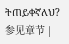ትጠይቀኛለህ? 参见章节 |